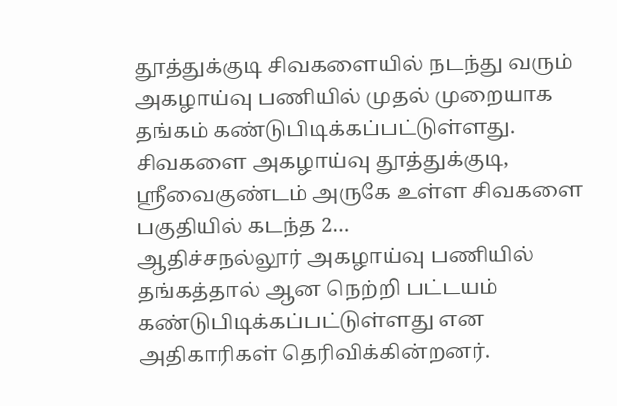தூத்துக்குடி சிவகளையில் நடந்து வரும் அகழாய்வு பணியில் முதல் முறையாக தங்கம் கண்டுபிடிக்கப்பட்டுள்ளது. சிவகளை அகழாய்வு தூத்துக்குடி, ஸ்ரீவைகுண்டம் அருகே உள்ள சிவகளை பகுதியில் கடந்த 2…
ஆதிச்சநல்லூர் அகழாய்வு பணியில் தங்கத்தால் ஆன நெற்றி பட்டயம் கண்டுபிடிக்கப்பட்டுள்ளது என அதிகாரிகள் தெரிவிக்கின்றனர்.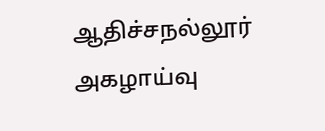ஆதிச்சநல்லூர் அகழாய்வு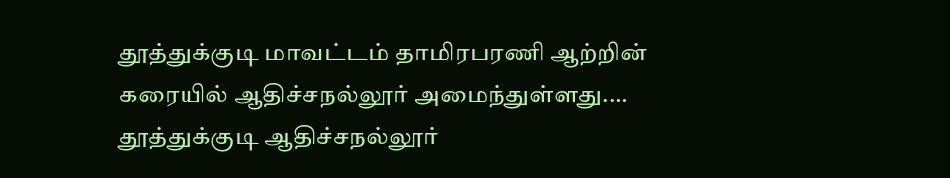தூத்துக்குடி மாவட்டம் தாமிரபரணி ஆற்றின் கரையில் ஆதிச்சநல்லூர் அமைந்துள்ளது.…
தூத்துக்குடி ஆதிச்சநல்லூர்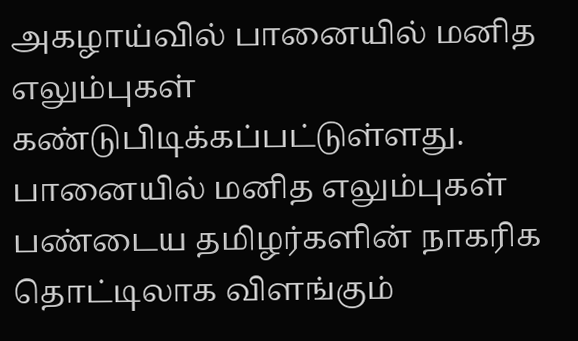அகழாய்வில் பானையில் மனித எலும்புகள் கண்டுபிடிக்கப்பட்டுள்ளது. பானையில் மனித எலும்புகள் பண்டைய தமிழர்களின் நாகரிக தொட்டிலாக விளங்கும்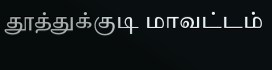தூத்துக்குடி மாவட்டம்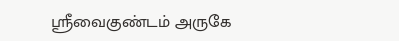ஸ்ரீவைகுண்டம் அருகே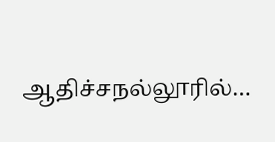ஆதிச்சநல்லூரில்…